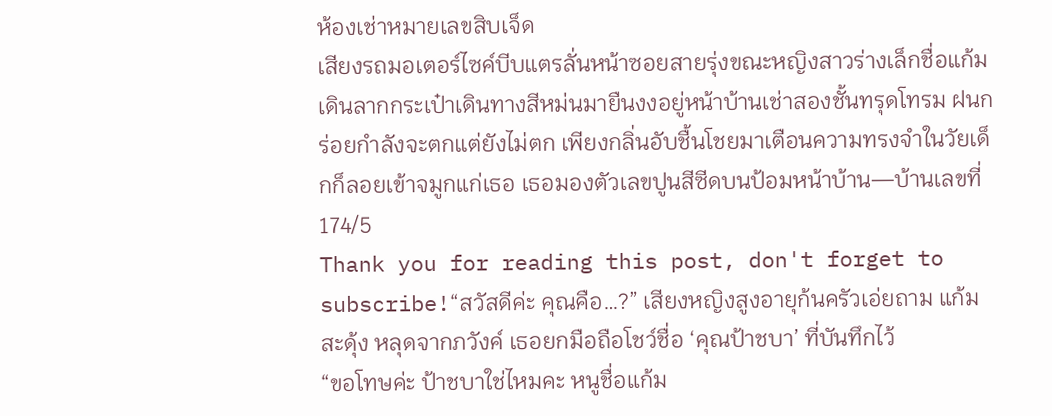ห้องเช่าหมายเลขสิบเจ็ด
เสียงรถมอเตอร์ไซค์บีบแตรลั่นหน้าซอยสายรุ่งขณะหญิงสาวร่างเล็กชื่อแก้มเดินลากกระเป๋าเดินทางสีหม่นมายืนงงอยู่หน้าบ้านเช่าสองชั้นทรุดโทรม ฝนกร่อยกำลังจะตกแต่ยังไม่ตก เพียงกลิ่นอับชื้นโชยมาเตือนความทรงจำในวัยเด็กก็ลอยเข้าจมูกแก่เธอ เธอมองตัวเลขปูนสีซีดบนป้อมหน้าบ้าน—บ้านเลขที่ 174/5
Thank you for reading this post, don't forget to subscribe!“สวัสดีค่ะ คุณคือ…?” เสียงหญิงสูงอายุก้นครัวเอ่ยถาม แก้มสะดุ้ง หลุดจากภวังค์ เธอยกมือถือโชว์ชื่อ ‘คุณป้าชบา’ ที่บันทึกไว้
“ขอโทษค่ะ ป้าชบาใช่ไหมคะ หนูชื่อแก้ม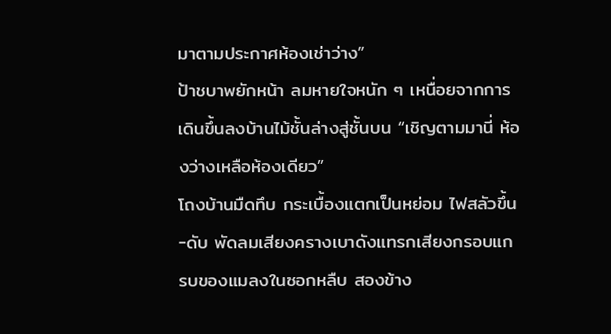มาตามประกาศห้องเช่าว่าง”
ป้าชบาพยักหน้า ลมหายใจหนัก ๆ เหนื่อยจากการเดินขึ้นลงบ้านไม้ชั้นล่างสู่ชั้นบน “เชิญตามมานี่ ห้องว่างเหลือห้องเดียว”
โถงบ้านมืดทึบ กระเบื้องแตกเป็นหย่อม ไฟสลัวขึ้น-ดับ พัดลมเสียงครางเบาดังแทรกเสียงกรอบแกรบของแมลงในซอกหลืบ สองข้าง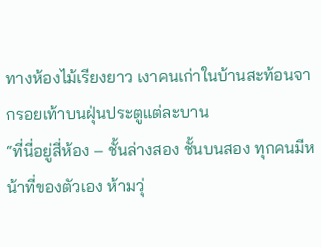ทางห้องไม้เรียงยาว เงาคนเก่าในบ้านสะท้อนจากรอยเท้าบนฝุ่นประตูแต่ละบาน
“ที่นี่อยู่สี่ห้อง – ชั้นล่างสอง ชั้นบนสอง ทุกคนมีหน้าที่ของตัวเอง ห้ามวุ่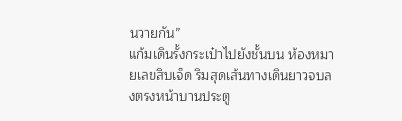นวายกัน”
แก้มเดินรั้งกระเป๋าไปยังชั้นบน ห้องหมายเลขสิบเจ็ด ริมสุดเส้นทางเดินยาวจบลงตรงหน้าบานประตู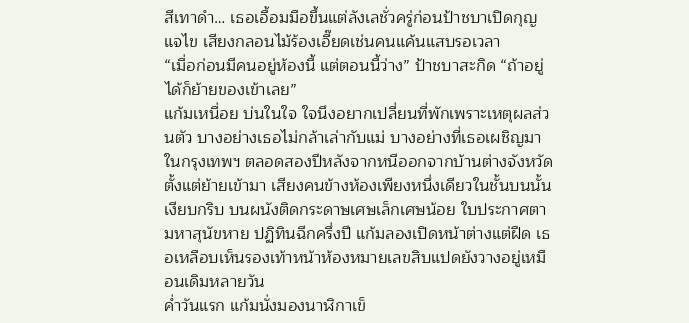สีเทาดำ… เธอเอื้อมมือขึ้นแต่ลังเลชั่วครู่ก่อนป้าชบาเปิดกุญแจไข เสียงกลอนไม้ร้องเอี๊ยดเช่นคนแค้นแสบรอเวลา
“เมื่อก่อนมีคนอยู่ห้องนี้ แต่ตอนนี้ว่าง” ป้าชบาสะกิด “ถ้าอยู่ได้ก็ย้ายของเข้าเลย”
แก้มเหนื่อย บ่นในใจ ใจนึงอยากเปลี่ยนที่พักเพราะเหตุผลส่วนตัว บางอย่างเธอไม่กล้าเล่ากับแม่ บางอย่างที่เธอเผชิญมาในกรุงเทพฯ ตลอดสองปีหลังจากหนีออกจากบ้านต่างจังหวัด
ตั้งแต่ย้ายเข้ามา เสียงคนข้างห้องเพียงหนึ่งเดียวในชั้นบนนั้นเงียบกริบ บนผนังติดกระดาษเศษเล็กเศษน้อย ใบประกาศตามหาสุนัขหาย ปฏิทินฉีกครึ่งปี แก้มลองเปิดหน้าต่างแต่ฝืด เธอเหลือบเห็นรองเท้าหน้าห้องหมายเลขสิบแปดยังวางอยู่เหมือนเดิมหลายวัน
ค่ำวันแรก แก้มนั่งมองนาฬิกาเข็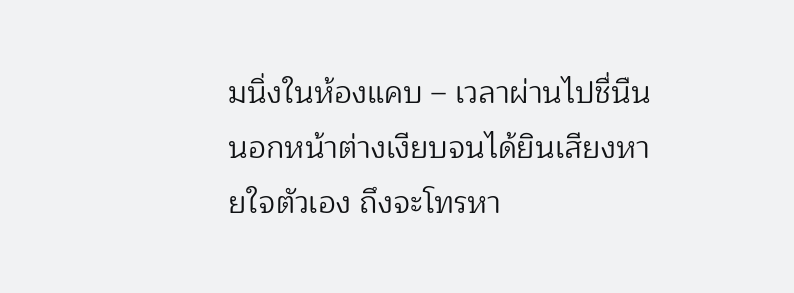มนิ่งในห้องแคบ – เวลาผ่านไปชื่นืนนอกหน้าต่างเงียบจนได้ยินเสียงหายใจตัวเอง ถึงจะโทรหา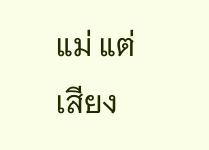แม่ แต่เสียง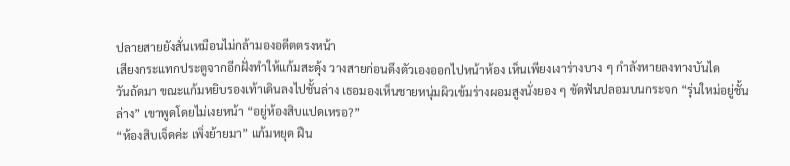ปลายสายยังสั่นเหมือนไม่กล้ามองอดีตตรงหน้า
เสียงกระแทกประตูจากอีกฝั่งทำให้แก้มสะดุ้ง วางสายก่อนดึงตัวเองออกไปหน้าห้อง เห็นเพียงเงาร่างบาง ๆ กำลังหายลงทางบันได
วันถัดมา ขณะแก้มหยิบรองเท้าเดินลงไปชั้นล่าง เธอมองเห็นชายหนุ่มผิวเข้มร่างผอมสูงนั่งยอง ๆ ขัดฟันปลอมบนกระจก “รุ่นใหม่อยู่ชั้นล่าง” เขาพูดโดยไม่เงยหน้า “อยู่ห้องสิบแปดเหรอ?”
“ห้องสิบเจ็ดค่ะ เพิ่งย้ายมา” แก้มหยุด ฝืน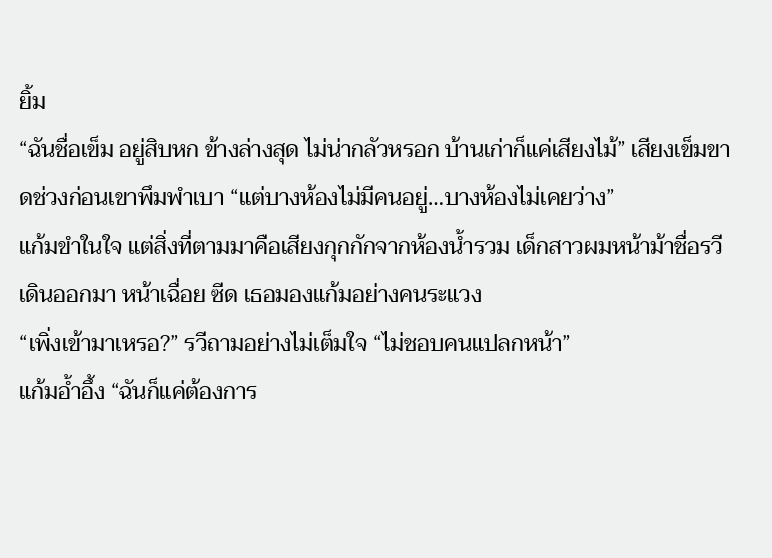ยิ้ม
“ฉันชื่อเข็ม อยู่สิบหก ข้างล่างสุด ไม่น่ากลัวหรอก บ้านเก่าก็แค่เสียงไม้” เสียงเข็มขาดช่วงก่อนเขาพึมพำเบา “แต่บางห้องไม่มีคนอยู่…บางห้องไม่เคยว่าง”
แก้มขำในใจ แต่สิ่งที่ตามมาคือเสียงกุกกักจากห้องน้ำรวม เด็กสาวผมหน้าม้าชื่อรวีเดินออกมา หน้าเฉื่อย ซีด เธอมองแก้มอย่างคนระแวง
“เพิ่งเข้ามาเหรอ?” รวีถามอย่างไม่เต็มใจ “ไม่ชอบคนแปลกหน้า”
แก้มอ้ำอึ้ง “ฉันก็แค่ต้องการ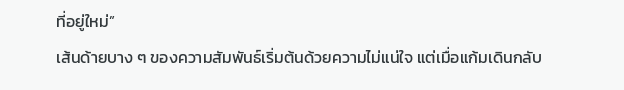ที่อยู่ใหม่”
เส้นด้ายบาง ๆ ของความสัมพันธ์เริ่มต้นด้วยความไม่แน่ใจ แต่เมื่อแก้มเดินกลับ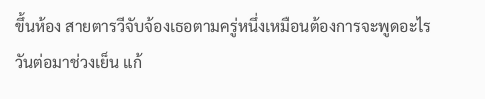ขึ้นห้อง สายตารวีจับจ้องเธอตามครู่หนึ่งเหมือนต้องการจะพูดอะไร
วันต่อมาช่วงเย็น แก้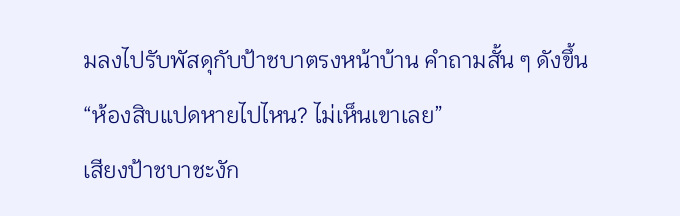มลงไปรับพัสดุกับป้าชบาตรงหน้าบ้าน คำถามสั้น ๆ ดังขึ้น “ห้องสิบแปดหายไปไหน? ไม่เห็นเขาเลย”
เสียงป้าชบาชะงัก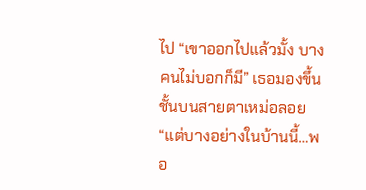ไป “เขาออกไปแล้วมั้ง บางคนไม่บอกก็มี” เธอมองขึ้นชั้นบนสายตาเหม่อลอย “แต่บางอย่างในบ้านนี้…พอ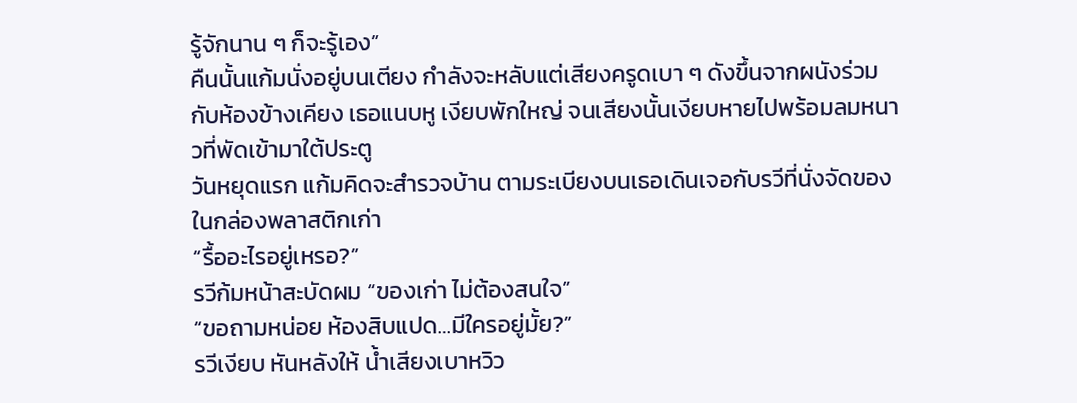รู้จักนาน ๆ ก็จะรู้เอง”
คืนนั้นแก้มนั่งอยู่บนเตียง กำลังจะหลับแต่เสียงครูดเบา ๆ ดังขึ้นจากผนังร่วมกับห้องข้างเคียง เธอแนบหู เงียบพักใหญ่ จนเสียงนั้นเงียบหายไปพร้อมลมหนาวที่พัดเข้ามาใต้ประตู
วันหยุดแรก แก้มคิดจะสำรวจบ้าน ตามระเบียงบนเธอเดินเจอกับรวีที่นั่งจัดของในกล่องพลาสติกเก่า
“รื้ออะไรอยู่เหรอ?”
รวีก้มหน้าสะบัดผม “ของเก่า ไม่ต้องสนใจ”
“ขอถามหน่อย ห้องสิบแปด…มีใครอยู่มั้ย?”
รวีเงียบ หันหลังให้ น้ำเสียงเบาหวิว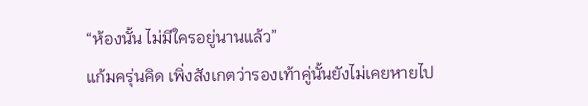“ห้องนั้น ไม่มีใครอยู่นานแล้ว”
แก้มครุ่นคิด เพิ่งสังเกตว่ารองเท้าคู่นั้นยังไม่เคยหายไป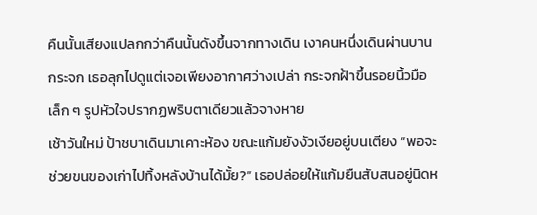คืนนั้นเสียงแปลกกว่าคืนนั้นดังขึ้นจากทางเดิน เงาคนหนึ่งเดินผ่านบานกระจก เธอลุกไปดูแต่เจอเพียงอากาศว่างเปล่า กระจกฝ้าขึ้นรอยนิ้วมือเล็ก ๆ รูปหัวใจปรากฏพริบตาเดียวแล้วจางหาย
เช้าวันใหม่ ป้าชบาเดินมาเคาะห้อง ขณะแก้มยังงัวเงียอยู่บนเตียง “พอจะช่วยขนของเก่าไปทิ้งหลังบ้านได้มั้ย?” เธอปล่อยให้แก้มยืนสับสนอยู่นิดห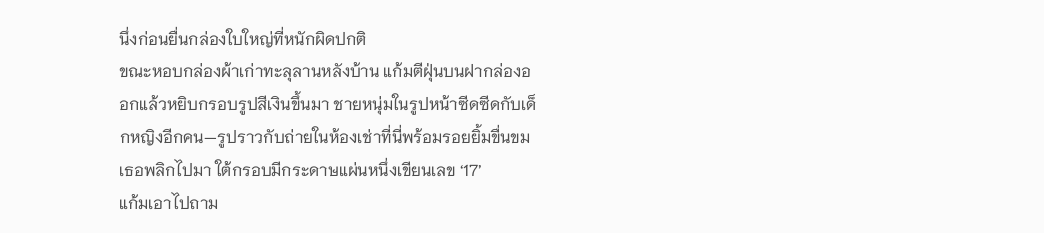นึ่งก่อนยื่นกล่องใบใหญ่ที่หนักผิดปกติ
ขณะหอบกล่องผ้าเก่าทะลุลานหลังบ้าน แก้มตีฝุ่นบนฝากล่องออกแล้วหยิบกรอบรูปสีเงินขึ้นมา ชายหนุ่มในรูปหน้าซีดซีดกับเด็กหญิงอีกคน—รูปราวกับถ่ายในห้องเช่าที่นี่พร้อมรอยยิ้มขื่นขม เธอพลิกไปมา ใต้กรอบมีกระดาษแผ่นหนึ่งเขียนเลข ‘17’
แก้มเอาไปถาม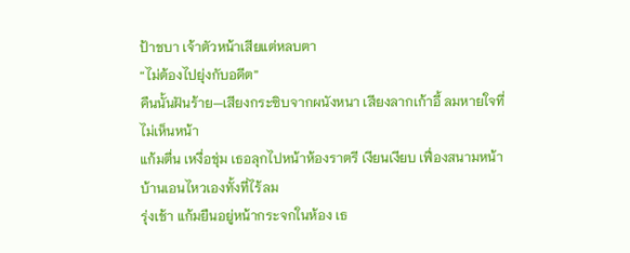ป้าชบา เจ้าตัวหน้าเสียแต่หลบตา
“ไม่ต้องไปยุ่งกับอดีต”
คืนนั้นฝันร้าย—เสียงกระซิบจากผนังหนา เสียงลากเก้าอี้ ลมหายใจที่ไม่เห็นหน้า
แก้มตื่น เหงื่อชุ่ม เธอลุกไปหน้าห้องราตรี เงียนเงียบ เฟื่องสนามหน้าบ้านเอนไหวเองทั้งที่ไร้ลม
รุ่งเช้า แก้มยืนอยู่หน้ากระจกในห้อง เธ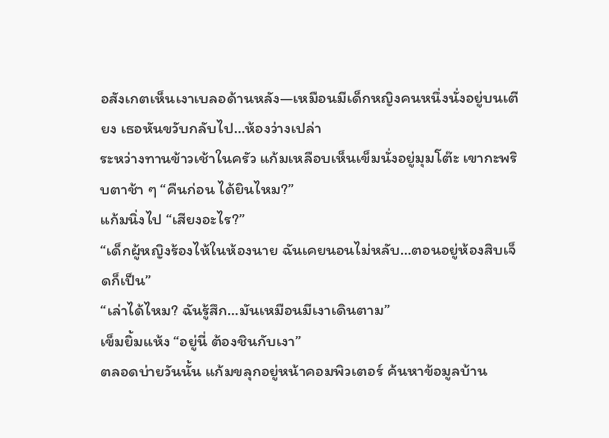อสังเกตเห็นเงาเบลอด้านหลัง—เหมือนมีเด็กหญิงคนหนึ่งนั่งอยู่บนเตียง เธอหันขวับกลับไป…ห้องว่างเปล่า
ระหว่างทานข้าวเช้าในครัว แก้มเหลือบเห็นเข็มนั่งอยู่มุมโต๊ะ เขากะพริบตาช้า ๆ “คืนก่อน ได้ยินไหม?”
แก้มนิ่งไป “เสียงอะไร?”
“เด็กผู้หญิงร้องไห้ในห้องนาย ฉันเคยนอนไม่หลับ…ตอนอยู่ห้องสิบเจ็ดก็เป็น”
“เล่าได้ไหม? ฉันรู้สึก…มันเหมือนมีเงาเดินตาม”
เข็มยิ้มแห้ง “อยู่นี่ ต้องชินกับเงา”
ตลอดบ่ายวันนั้น แก้มขลุกอยู่หน้าคอมพิวเตอร์ ค้นหาข้อมูลบ้าน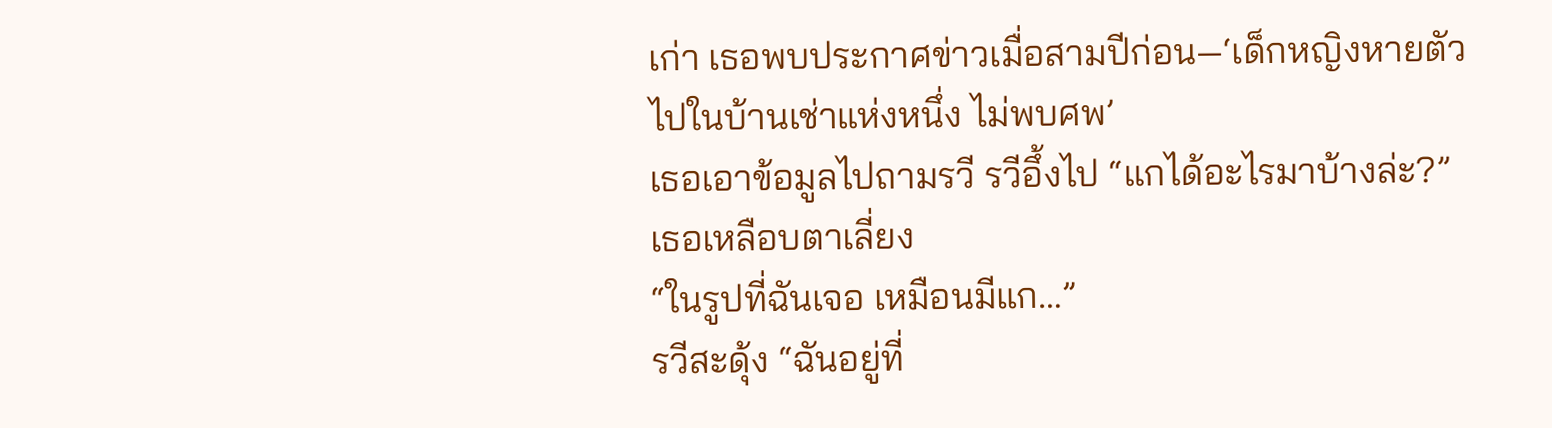เก่า เธอพบประกาศข่าวเมื่อสามปีก่อน—‘เด็กหญิงหายตัวไปในบ้านเช่าแห่งหนึ่ง ไม่พบศพ’
เธอเอาข้อมูลไปถามรวี รวีอึ้งไป “แกได้อะไรมาบ้างล่ะ?” เธอเหลือบตาเลี่ยง
“ในรูปที่ฉันเจอ เหมือนมีแก…”
รวีสะดุ้ง “ฉันอยู่ที่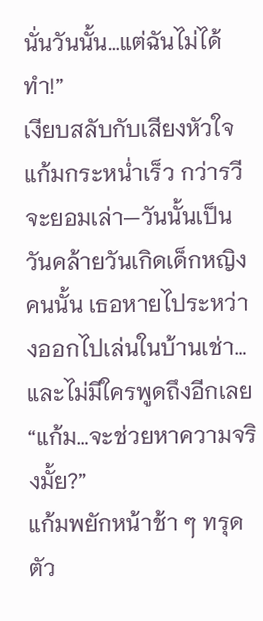นั่นวันนั้น…แต่ฉันไม่ได้ทำ!”
เงียบสลับกับเสียงหัวใจแก้มกระหน่ำเร็ว กว่ารวีจะยอมเล่า—วันนั้นเป็นวันคล้ายวันเกิดเด็กหญิงคนนั้น เธอหายไประหว่างออกไปเล่นในบ้านเช่า… และไม่มีใครพูดถึงอีกเลย
“แก้ม…จะช่วยหาความจริงมั้ย?”
แก้มพยักหน้าช้า ๆ ทรุดตัว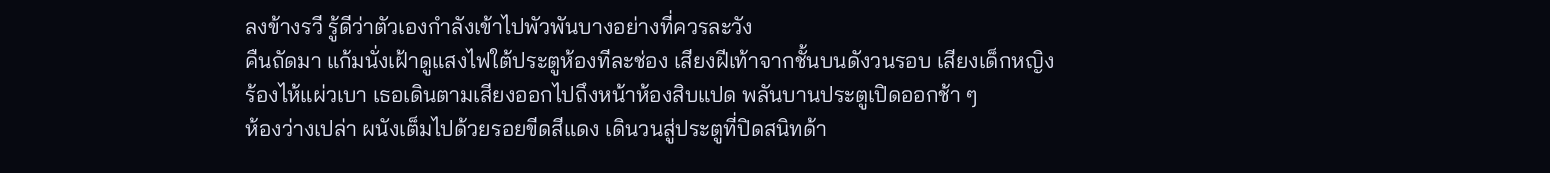ลงข้างรวี รู้ดีว่าตัวเองกำลังเข้าไปพัวพันบางอย่างที่ควรละวัง
คืนถัดมา แก้มนั่งเฝ้าดูแสงไฟใต้ประตูห้องทีละช่อง เสียงฝีเท้าจากชั้นบนดังวนรอบ เสียงเด็กหญิงร้องไห้แผ่วเบา เธอเดินตามเสียงออกไปถึงหน้าห้องสิบแปด พลันบานประตูเปิดออกช้า ๆ
ห้องว่างเปล่า ผนังเต็มไปด้วยรอยขีดสีแดง เดินวนสู่ประตูที่ปิดสนิทด้า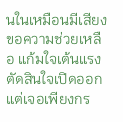นในเหมือนมีเสียงขอความช่วยเหลือ แก้มใจเต้นแรงตัดสินใจเปิดออก แต่เจอเพียงกร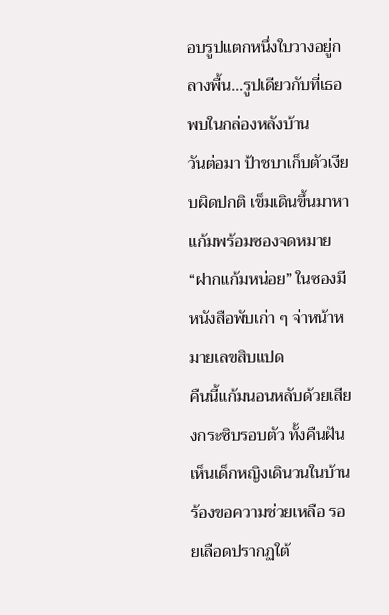อบรูปแตกหนึ่งใบวางอยู่กลางพื้น…รูปเดียวกับที่เธอพบในกล่องหลังบ้าน
วันต่อมา ป้าชบาเก็บตัวเงียบผิดปกติ เข็มเดินขึ้นมาหาแก้มพร้อมซองจดหมาย “ฝากแก้มหน่อย” ในซองมีหนังสือพับเก่า ๆ จ่าหน้าหมายเลขสิบแปด
คืนนี้แก้มนอนหลับด้วยเสียงกระซิบรอบตัว ทั้งคืนฝันเห็นเด็กหญิงเดินวนในบ้าน ร้องขอความช่วยเหลือ รอยเลือดปรากฏใต้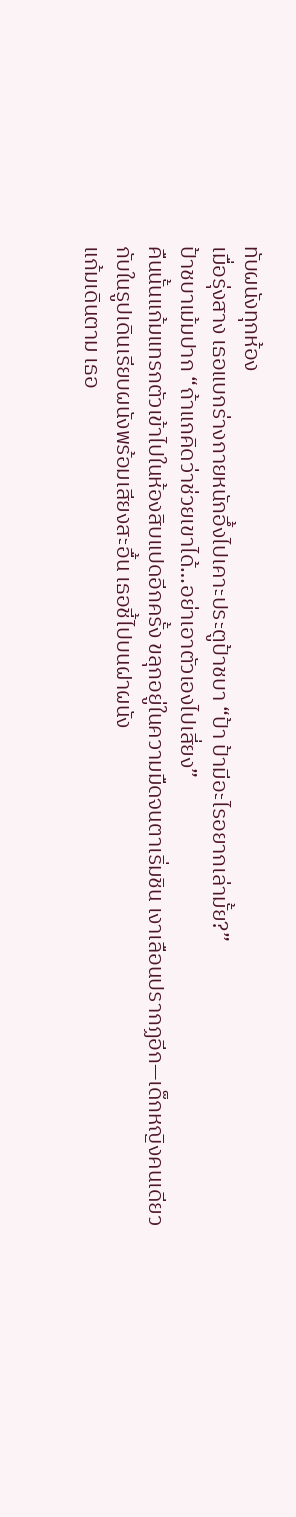ทับผนังทุกห้อง
เมื่อรุ่งสาง เธอแบกร่างกายหนักอึ้งไปเคาะประตูป้าชบา “ป้า ป้ามีอะไรอยากเล่ามั้ย?”
ป้าชบาเม้มปาก “ถ้าแกคิดว่าช่วยเขาได้…อย่าเอาตัวเองไปเสี่ยง”
คืนนั้นแก้มแทรกตัวเข้าไปในห้องสิบแปดอีกครั้ง ขลุกอยู่ในความมืดจนตาเริ่มชิน เงาเลือนปรากฏอีก—เด็กหญิงคนเดียวกับในรูปเดินเรียบผนังพร้อมเสียงสะอื้น เธอชี้ไปบนฝาผนัง
แก้มเดินตาม เธอ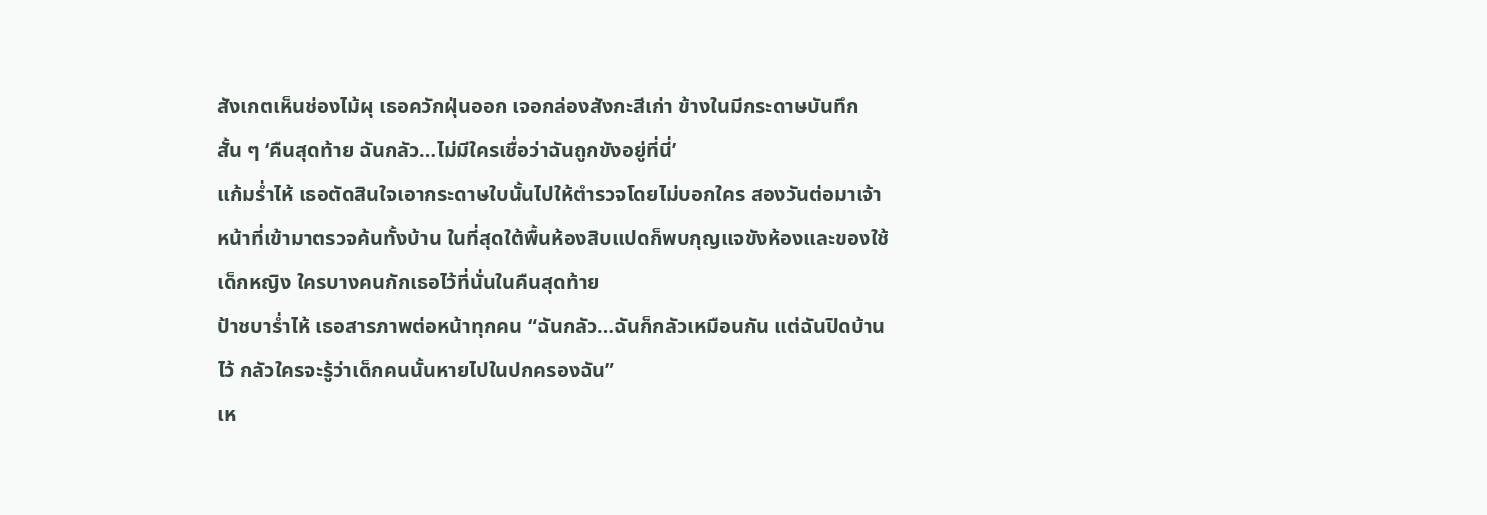สังเกตเห็นช่องไม้ผุ เธอควักฝุ่นออก เจอกล่องสังกะสีเก่า ข้างในมีกระดาษบันทึกสั้น ๆ ‘คืนสุดท้าย ฉันกลัว…ไม่มีใครเชื่อว่าฉันถูกขังอยู่ที่นี่’
แก้มร่ำไห้ เธอตัดสินใจเอากระดาษใบนั้นไปให้ตำรวจโดยไม่บอกใคร สองวันต่อมาเจ้าหน้าที่เข้ามาตรวจค้นทั้งบ้าน ในที่สุดใต้พื้นห้องสิบแปดก็พบกุญแจขังห้องและของใช้เด็กหญิง ใครบางคนกักเธอไว้ที่นั่นในคืนสุดท้าย
ป้าชบาร่ำไห้ เธอสารภาพต่อหน้าทุกคน “ฉันกลัว…ฉันก็กลัวเหมือนกัน แต่ฉันปิดบ้านไว้ กลัวใครจะรู้ว่าเด็กคนนั้นหายไปในปกครองฉัน”
เห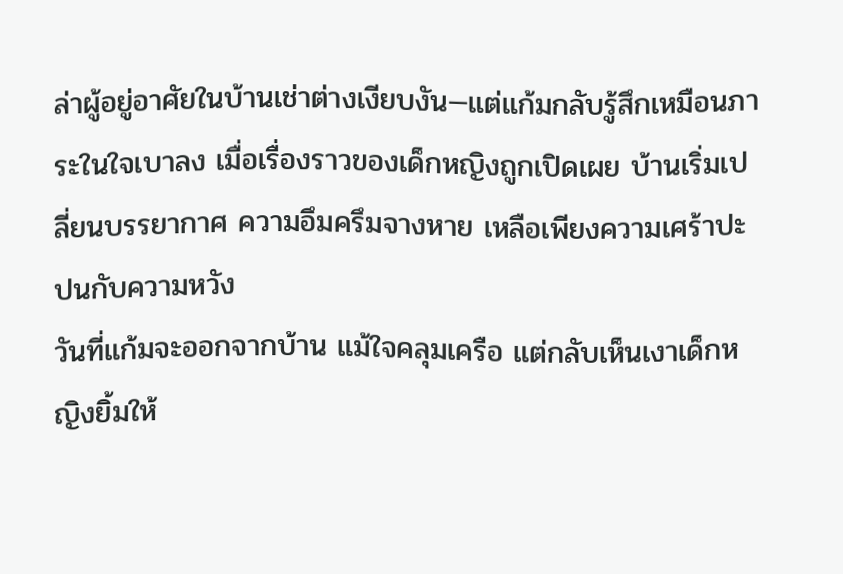ล่าผู้อยู่อาศัยในบ้านเช่าต่างเงียบงัน—แต่แก้มกลับรู้สึกเหมือนภาระในใจเบาลง เมื่อเรื่องราวของเด็กหญิงถูกเปิดเผย บ้านเริ่มเปลี่ยนบรรยากาศ ความอึมครึมจางหาย เหลือเพียงความเศร้าปะปนกับความหวัง
วันที่แก้มจะออกจากบ้าน แม้ใจคลุมเครือ แต่กลับเห็นเงาเด็กหญิงยิ้มให้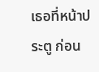เธอที่หน้าประตู ก่อน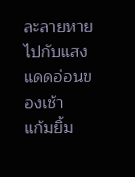ละลายหายไปกับแสงแดดอ่อนของเช้า
แก้มยิ้ม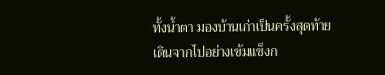ทั้งน้ำตา มองบ้านเก่าเป็นครั้งสุดท้าย เดินจากไปอย่างเข้มแข็งก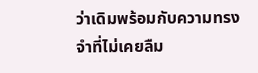ว่าเดิมพร้อมกับความทรงจำที่ไม่เคยลืม